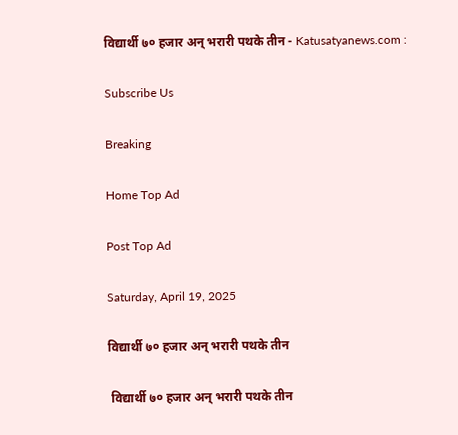विद्यार्थी ७० हजार अन् भरारी पथके तीन - Katusatyanews.com :

Subscribe Us

Breaking

Home Top Ad

Post Top Ad

Saturday, April 19, 2025

विद्यार्थी ७० हजार अन् भरारी पथके तीन

 विद्यार्थी ७० हजार अन् भरारी पथके तीन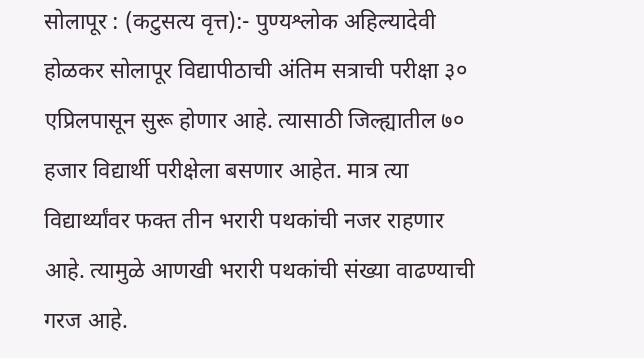सोलापूर : (कटुसत्य वृत्त):- पुण्यश्लोक अहिल्यादेवी होळकर सोलापूर विद्यापीठाची अंतिम सत्राची परीक्षा ३० एप्रिलपासून सुरू होणार आहे. त्यासाठी जिल्ह्यातील ७० हजार विद्यार्थी परीक्षेला बसणार आहेत. मात्र त्या विद्यार्थ्यांवर फक्त तीन भरारी पथकांची नजर राहणार आहे. त्यामुळे आणखी भरारी पथकांची संख्या वाढण्याची गरज आहे.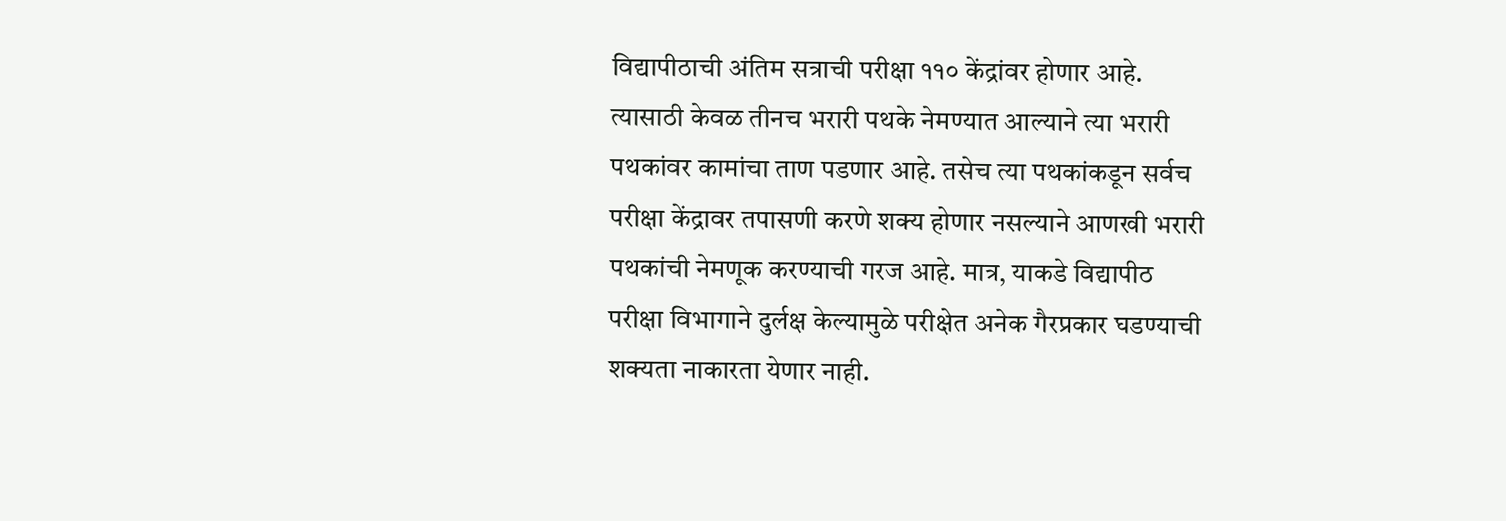विद्यापीठाची अंतिम सत्राची परीक्षा ११० केंद्रांवर होणार आहे. त्यासाठी केवळ तीनच भरारी पथके नेमण्यात आल्याने त्या भरारी पथकांवर कामांचा ताण पडणार आहे. तसेच त्या पथकांकडून सर्वच परीक्षा केंद्रावर तपासणी करणे शक्य होणार नसल्याने आणखी भरारी पथकांची नेमणूक करण्याची गरज आहे. मात्र, याकडे विद्यापीठ परीक्षा विभागाने दुर्लक्ष केल्यामुळे परीक्षेत अनेक गैरप्रकार घडण्याची शक्यता नाकारता येणार नाही.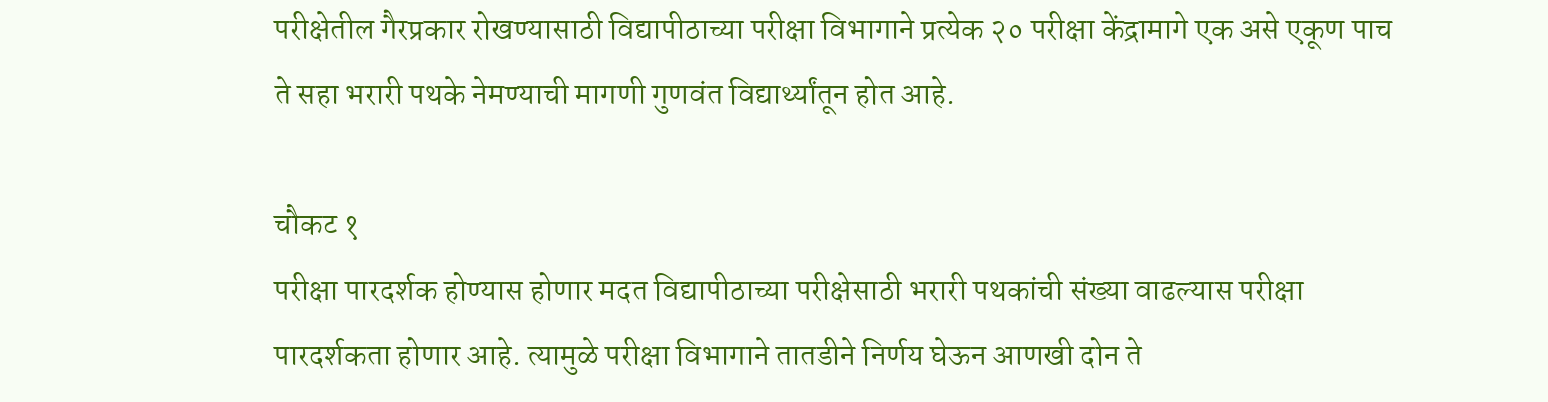परीक्षेतील गैरप्रकार रोखण्यासाठी विद्यापीठाच्या परीक्षा विभागाने प्रत्येक २० परीक्षा केंद्रामागे एक असे एकूण पाच ते सहा भरारी पथके नेमण्याची मागणी गुणवंत विद्यार्थ्यांतून होत आहे.

चौकट १
परीक्षा पारदर्शक होण्यास होणार मदत विद्यापीठाच्या परीक्षेसाठी भरारी पथकांची संख्या वाढल्यास परीक्षा पारदर्शकता होणार आहे. त्यामुळे परीक्षा विभागाने तातडीने निर्णय घेऊन आणखी दोन ते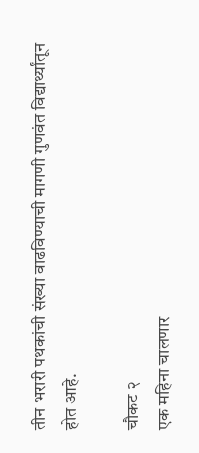तीन भरारी पथकांची संख्या वाढविण्याची मागणी गुणवंत विद्यार्थ्यांतून होत आहे.

चौकट २
एक महिना चालणार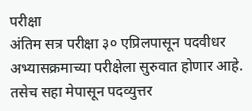परीक्षा
अंतिम सत्र परीक्षा ३० एप्रिलपासून पदवीधर अभ्यासक्रमाच्या परीक्षेला सुरुवात होणार आहे. तसेच सहा मेपासून पदव्युत्तर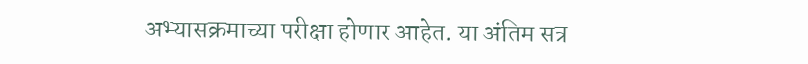अभ्यासक्रमाच्या परीक्षा होणार आहेत. या अंतिम सत्र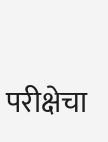परीक्षेचा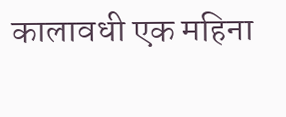कालावधी एक महिना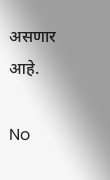असणार आहे.

No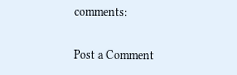comments:

Post a Comment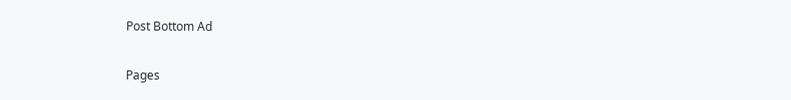Post Bottom Ad

Pages